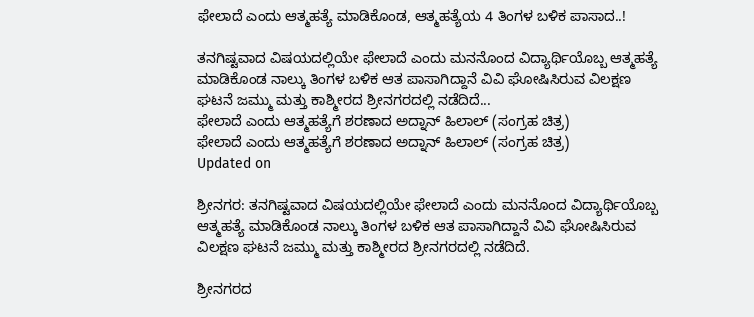ಫೇಲಾದೆ ಎಂದು ಆತ್ಮಹತ್ಯೆ ಮಾಡಿಕೊಂಡ, ಆತ್ಮಹತ್ಯೆಯ 4 ತಿಂಗಳ ಬಳಿಕ ಪಾಸಾದ..!

ತನಗಿಷ್ಟವಾದ ವಿಷಯದಲ್ಲಿಯೇ ಫೇಲಾದೆ ಎಂದು ಮನನೊಂದ ವಿದ್ಯಾರ್ಥಿಯೊಬ್ಬ ಆತ್ಮಹತ್ಯೆ ಮಾಡಿಕೊಂಡ ನಾಲ್ಕು ತಿಂಗಳ ಬಳಿಕ ಆತ ಪಾಸಾಗಿದ್ದಾನೆ ವಿವಿ ಘೋಷಿಸಿರುವ ವಿಲಕ್ಷಣ ಘಟನೆ ಜಮ್ಮು ಮತ್ತು ಕಾಶ್ಮೀರದ ಶ್ರೀನಗರದಲ್ಲಿ ನಡೆದಿದೆ...
ಫೇಲಾದೆ ಎಂದು ಆತ್ಮಹತ್ಯೆಗೆ ಶರಣಾದ ಅದ್ನಾನ್ ಹಿಲಾಲ್ (ಸಂಗ್ರಹ ಚಿತ್ರ)
ಫೇಲಾದೆ ಎಂದು ಆತ್ಮಹತ್ಯೆಗೆ ಶರಣಾದ ಅದ್ನಾನ್ ಹಿಲಾಲ್ (ಸಂಗ್ರಹ ಚಿತ್ರ)
Updated on

ಶ್ರೀನಗರ: ತನಗಿಷ್ಟವಾದ ವಿಷಯದಲ್ಲಿಯೇ ಫೇಲಾದೆ ಎಂದು ಮನನೊಂದ ವಿದ್ಯಾರ್ಥಿಯೊಬ್ಬ ಆತ್ಮಹತ್ಯೆ ಮಾಡಿಕೊಂಡ ನಾಲ್ಕು ತಿಂಗಳ ಬಳಿಕ ಆತ ಪಾಸಾಗಿದ್ದಾನೆ ವಿವಿ ಘೋಷಿಸಿರುವ  ವಿಲಕ್ಷಣ ಘಟನೆ ಜಮ್ಮು ಮತ್ತು ಕಾಶ್ಮೀರದ ಶ್ರೀನಗರದಲ್ಲಿ ನಡೆದಿದೆ.

ಶ್ರೀನಗರದ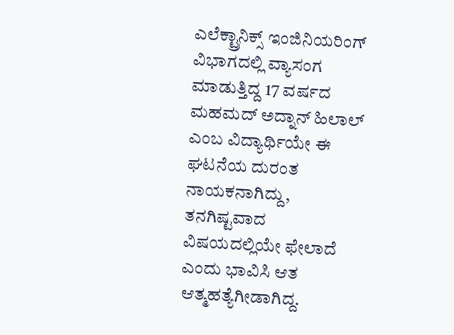ಎಲೆಕ್ಟ್ರಾನಿಕ್ಸ್ ಇಂಜಿನಿಯರಿಂಗ್ ವಿಭಾಗದಲ್ಲಿ ವ್ಯಾಸಂಗ ಮಾಡುತ್ತಿದ್ದ 17 ವರ್ಷದ ಮಹಮದ್ ಅದ್ನಾನ್ ಹಿಲಾಲ್ ಎಂಬ ವಿದ್ಯಾರ್ಥಿಯೇ ಈ ಘಟನೆಯ ದುರಂತ  ನಾಯಕನಾಗಿದ್ದು, ತನಗಿಷ್ಟವಾದ ವಿಷಯದಲ್ಲಿಯೇ ಫೇಲಾದೆ ಎಂದು ಭಾವಿಸಿ ಆತ ಆತ್ಮಹತ್ಯೆಗೀಡಾಗಿದ್ದ.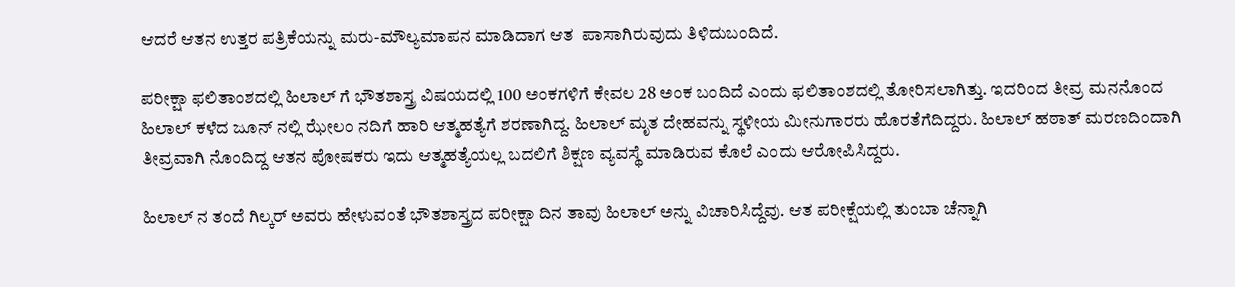ಆದರೆ ಆತನ ಉತ್ತರ ಪತ್ರಿಕೆಯನ್ನು ಮರು-ಮೌಲ್ಯಮಾಪನ ಮಾಡಿದಾಗ ಆತ  ಪಾಸಾಗಿರುವುದು ತಿಳಿದುಬಂದಿದೆ.

ಪರೀಕ್ಷಾ ಫಲಿತಾಂಶದಲ್ಲಿ ಹಿಲಾಲ್ ಗೆ ಭೌತಶಾಸ್ತ್ರ ವಿಷಯದಲ್ಲಿ 100 ಅಂಕಗಳಿಗೆ ಕೇವಲ 28 ಅಂಕ ಬಂದಿದೆ ಎಂದು ಫಲಿತಾಂಶದಲ್ಲಿ ತೋರಿಸಲಾಗಿತ್ತು. ಇದರಿಂದ ತೀವ್ರ ಮನನೊಂದ  ಹಿಲಾಲ್ ಕಳೆದ ಜೂನ್ ನಲ್ಲಿ ಝೇಲಂ ನದಿಗೆ ಹಾರಿ ಆತ್ಮಹತ್ಯೆಗೆ ಶರಣಾಗಿದ್ದ. ಹಿಲಾಲ್ ಮೃತ ದೇಹವನ್ನು ಸ್ಥಳೀಯ ಮೀನುಗಾರರು ಹೊರತೆಗೆದಿದ್ದರು. ಹಿಲಾಲ್ ಹಠಾತ್ ಮರಣದಿಂದಾಗಿ  ತೀವ್ರವಾಗಿ ನೊಂದಿದ್ದ ಆತನ ಪೋಷಕರು ಇದು ಆತ್ಮಹತ್ಯೆಯಲ್ಲ ಬದಲಿಗೆ ಶಿಕ್ಷಣ ವ್ಯವಸ್ಥೆ ಮಾಡಿರುವ ಕೊಲೆ ಎಂದು ಆರೋಪಿಸಿದ್ದರು.

ಹಿಲಾಲ್ ನ ತಂದೆ ಗಿಲ್ಕರ್ ಅವರು ಹೇಳುವಂತೆ ಭೌತಶಾಸ್ತ್ರದ ಪರೀಕ್ಷಾ ದಿನ ತಾವು ಹಿಲಾಲ್ ಅನ್ನು ವಿಚಾರಿಸಿದ್ದೆವು. ಆತ ಪರೀಕ್ಷೆಯಲ್ಲಿ ತುಂಬಾ ಚೆನ್ನಾಗಿ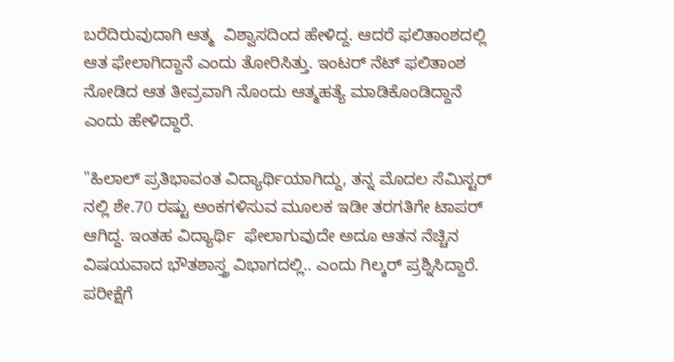ಬರೆದಿರುವುದಾಗಿ ಆತ್ಮ  ವಿಶ್ವಾಸದಿಂದ ಹೇಳಿದ್ದ. ಆದರೆ ಫಲಿತಾಂಶದಲ್ಲಿ ಆತ ಫೇಲಾಗಿದ್ದಾನೆ ಎಂದು ತೋರಿಸಿತ್ತು. ಇಂಟರ್ ನೆಟ್ ಫಲಿತಾಂಶ ನೋಡಿದ ಆತ ತೀವ್ರವಾಗಿ ನೊಂದು ಆತ್ಮಹತ್ಯೆ ಮಾಡಿಕೊಂಡಿದ್ದಾನೆ  ಎಂದು ಹೇಳಿದ್ದಾರೆ.

"ಹಿಲಾಲ್ ಪ್ರತಿಭಾವಂತ ವಿದ್ಯಾರ್ಥಿಯಾಗಿದ್ದು, ತನ್ನ ಮೊದಲ ಸೆಮಿಸ್ಟರ್ ನಲ್ಲಿ ಶೇ.70 ರಷ್ಟು ಅಂಕಗಳಿಸುವ ಮೂಲಕ ಇಡೀ ತರಗತಿಗೇ ಟಾಪರ್ ಆಗಿದ್ದ. ಇಂತಹ ವಿದ್ಯಾರ್ಥಿ  ಫೇಲಾಗುವುದೇ ಅದೂ ಆತನ ನೆಚ್ಚಿನ ವಿಷಯವಾದ ಭೌತಶಾಸ್ತ್ರ ವಿಭಾಗದಲ್ಲಿ.. ಎಂದು ಗಿಲ್ಕರ್ ಪ್ರಶ್ನಿಸಿದ್ದಾರೆ. ಪರೀಕ್ಷೆಗೆ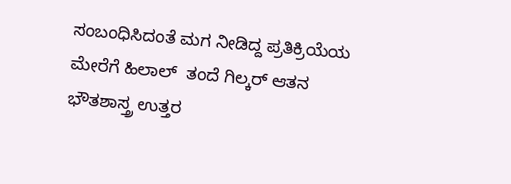ಸಂಬಂಧಿಸಿದಂತೆ ಮಗ ನೀಡಿದ್ದ ಪ್ರತಿಕ್ರಿಯೆಯ ಮೇರೆಗೆ ಹಿಲಾಲ್  ತಂದೆ ಗಿಲ್ಕರ್ ಆತನ ಭೌತಶಾಸ್ತ್ರ ಉತ್ತರ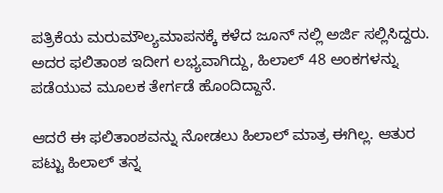ಪತ್ರಿಕೆಯ ಮರುಮೌಲ್ಯಮಾಪನಕ್ಕೆ ಕಳೆದ ಜೂನ್ ನಲ್ಲಿ ಅರ್ಜಿ ಸಲ್ಲಿಸಿದ್ದರು. ಅದರ ಫಲಿತಾಂಶ ಇದೀಗ ಲಭ್ಯವಾಗಿದ್ದು, ಹಿಲಾಲ್ 48 ಅಂಕಗಳನ್ನು  ಪಡೆಯುವ ಮೂಲಕ ತೇರ್ಗಡೆ ಹೊಂದಿದ್ದಾನೆ.

ಆದರೆ ಈ ಫಲಿತಾಂಶವನ್ನು ನೋಡಲು ಹಿಲಾಲ್ ಮಾತ್ರ ಈಗಿಲ್ಲ. ಆತುರ ಪಟ್ಟು ಹಿಲಾಲ್ ತನ್ನ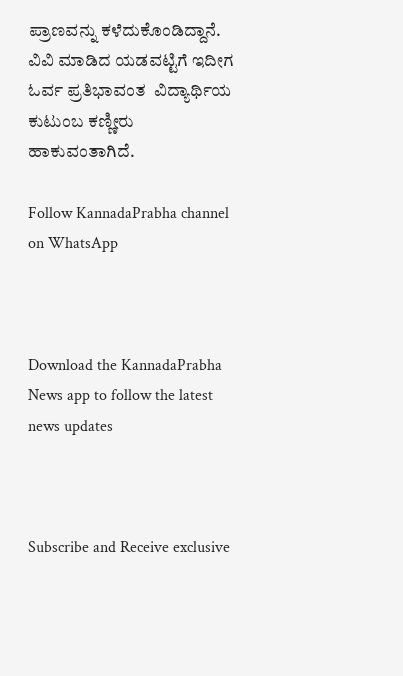ಪ್ರಾಣವನ್ನು ಕಳೆದುಕೊಂಡಿದ್ದಾನೆ. ವಿವಿ ಮಾಡಿದ ಯಡವಟ್ಟಿಗೆ ಇದೀಗ ಓರ್ವ ಪ್ರತಿಭಾವಂತ  ವಿದ್ಯಾರ್ಥಿಯ ಕುಟುಂಬ ಕಣ್ಣೀರು ಹಾಕುವಂತಾಗಿದೆ.

Follow KannadaPrabha channel on WhatsApp



Download the KannadaPrabha News app to follow the latest news updates



Subscribe and Receive exclusive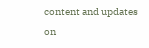content and updates on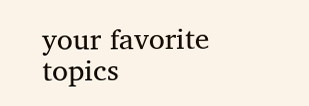your favorite topics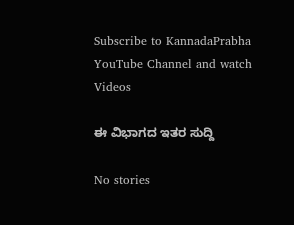Subscribe to KannadaPrabha YouTube Channel and watch Videos

ಈ ವಿಭಾಗದ ಇತರ ಸುದ್ದಿ

No stories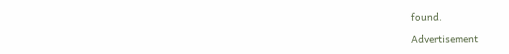found.

Advertisement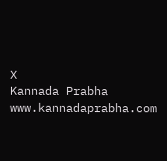X
Kannada Prabha
www.kannadaprabha.com